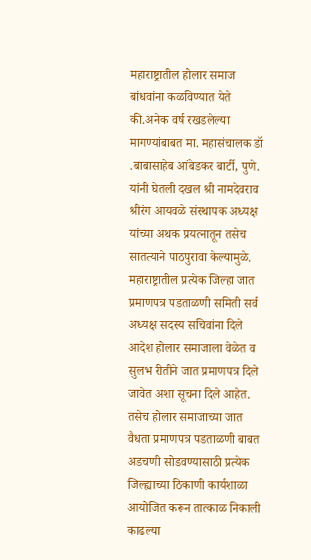महाराष्ट्रातील होलार समाज बांधवांना कळविण्यात येते की.अनेक वर्ष रखडलेल्या मागण्यांबाबत मा. महासंचालक डॉ .बाबासाहेब आंबेडकर बार्टी, पुणे. यांनी घेतली दखल श्री नामदेवराव श्रीरंग आयवळे संस्थापक अध्यक्ष यांच्या अथक प्रयत्नातून तसेच सातत्याने पाठपुरावा केल्यामुळे. महाराष्ट्रातील प्रत्येक जिल्हा जात प्रमाणपत्र पडताळणी समिती सर्व अध्यक्ष सदस्य सचिवांना दिले आदेश होलार समाजाला वेळेत व सुलभ रीतीने जात प्रमाणपत्र दिले जावेत अशा सूचना दिले आहेत. तसेच होलार समाजाच्या जात वैधता प्रमाणपत्र पडताळणी बाबत अडचणी सोडवण्यासाठी प्रत्येक जिल्ह्याच्या ठिकाणी कार्यशाळा आयोजित करून तात्काळ निकाली काढल्या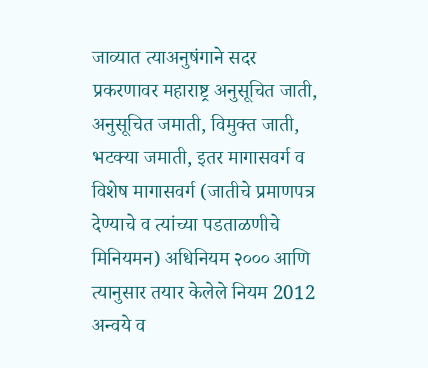जाव्यात त्याअनुषंगाने सदर प्रकरणावर महाराष्ट्र अनुसूचित जाती, अनुसूचित जमाती, विमुक्त जाती, भटक्या जमाती, इतर मागासवर्ग व विशेष मागासवर्ग (जातीचे प्रमाणपत्र देण्याचे व त्यांच्या पडताळणीचे मिनियमन) अधिनियम २००० आणि त्यानुसार तयार केलेले नियम 2012 अन्वये व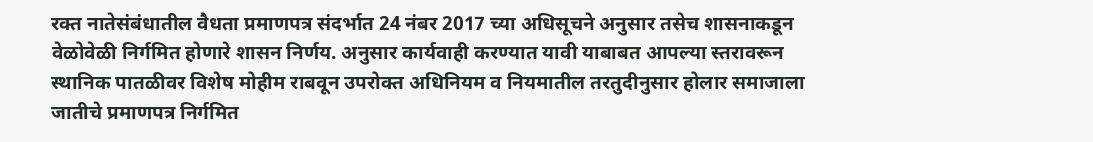रक्त नातेसंबंधातील वैधता प्रमाणपत्र संदर्भात 24 नंबर 2017 च्या अधिसूचने अनुसार तसेच शासनाकडून वेळोवेळी निर्गमित होणारे शासन निर्णय. अनुसार कार्यवाही करण्यात यावी याबाबत आपल्या स्तरावरून स्थानिक पातळीवर विशेष मोहीम राबवून उपरोक्त अधिनियम व नियमातील तरतुदीनुसार होलार समाजाला जातीचे प्रमाणपत्र निर्गमित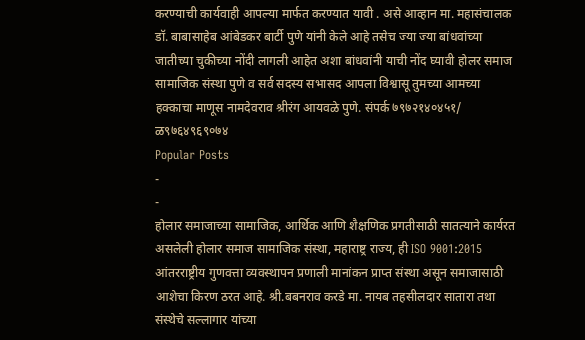करण्याची कार्यवाही आपल्या मार्फत करण्यात यावी . असे आव्हान मा. महासंचालक डॉ. बाबासाहेब आंबेडकर बार्टी पुणे यांनी केले आहे तसेच ज्या ज्या बांधवांच्या जातीच्या चुकीच्या नोंदी लागली आहेत अशा बांधवांनी याची नोंद घ्यावी होलर समाज सामाजिक संस्था पुणे व सर्व सदस्य सभासद आपला विश्वासू तुमच्या आमच्या हक्काचा माणूस नामदेवराव श्रीरंग आयवळे पुणे. संपर्क ७९७२१४०४५१/ ळ९७६४९६९०७४
Popular Posts
-
-
होलार समाजाच्या सामाजिक, आर्थिक आणि शैक्षणिक प्रगतीसाठी सातत्याने कार्यरत असलेली होलार समाज सामाजिक संस्था, महाराष्ट्र राज्य, ही ISO 9001:2015 आंतरराष्ट्रीय गुणवत्ता व्यवस्थापन प्रणाली मानांकन प्राप्त संस्था असून समाजासाठी आशेचा किरण ठरत आहे. श्री.बबनराव करडे मा. नायब तहसीलदार सातारा तथा संस्थेचे सल्लागार यांच्या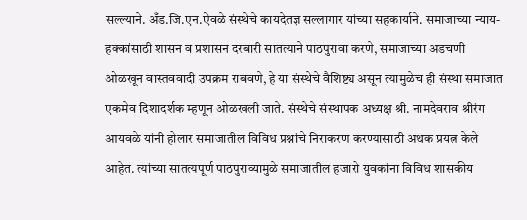सल्ल्याने. अँड.जि.एन.ऐवळे संस्थेचे कायदेतज्ञ सल्लागार यांच्या सहकार्याने. समाजाच्या न्याय-हक्कांसाठी शासन व प्रशासन दरबारी सातत्याने पाठपुरावा करणे, समाजाच्या अडचणी ओळखून वास्तववादी उपक्रम राबवणे, हे या संस्थेचे वैशिष्ट्य असून त्यामुळेच ही संस्था समाजात एकमेव दिशादर्शक म्हणून ओळखली जाते. संस्थेचे संस्थापक अध्यक्ष श्री. नामदेवराव श्रीरंग आयवळे यांनी होलार समाजातील विविध प्रश्नांचे निराकरण करण्यासाठी अथक प्रयत्न केले आहेत. त्यांच्या सातत्यपूर्ण पाठपुराव्यामुळे समाजातील हजारो युवकांना विविध शासकीय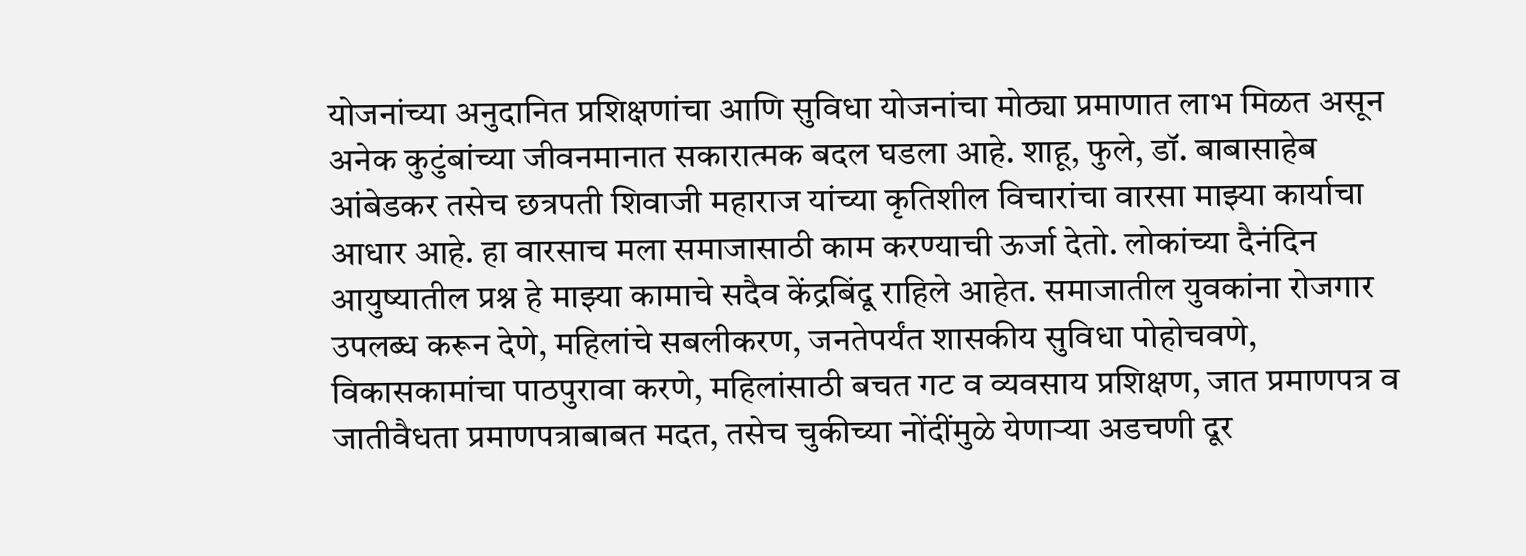योजनांच्या अनुदानित प्रशिक्षणांचा आणि सुविधा योजनांचा मोठ्या प्रमाणात लाभ मिळत असून अनेक कुटुंबांच्या जीवनमानात सकारात्मक बदल घडला आहे. शाहू, फुले, डॉ. बाबासाहेब आंबेडकर तसेच छत्रपती शिवाजी महाराज यांच्या कृतिशील विचारांचा वारसा माझ्या कार्याचा आधार आहे. हा वारसाच मला समाजासाठी काम करण्याची ऊर्जा देतो. लोकांच्या दैनंदिन आयुष्यातील प्रश्न हे माझ्या कामाचे सदैव केंद्रबिंदू राहिले आहेत. समाजातील युवकांना रोजगार उपलब्ध करून देणे, महिलांचे सबलीकरण, जनतेपर्यंत शासकीय सुविधा पोहोचवणे, विकासकामांचा पाठपुरावा करणे, महिलांसाठी बचत गट व व्यवसाय प्रशिक्षण, जात प्रमाणपत्र व जातीवैधता प्रमाणपत्राबाबत मदत, तसेच चुकीच्या नोंदींमुळे येणाऱ्या अडचणी दूर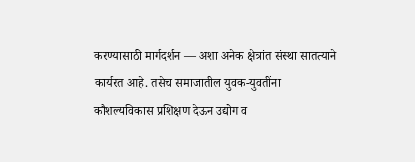करण्यासाठी मार्गदर्शन — अशा अनेक क्षेत्रांत संस्था सातत्याने कार्यरत आहे. तसेच समाजातील युवक-युवतींना कौशल्यविकास प्रशिक्षण देऊन उद्योग व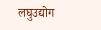लघुउद्योग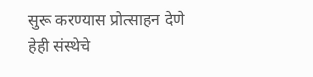सुरू करण्यास प्रोत्साहन देणे हेही संस्थेचे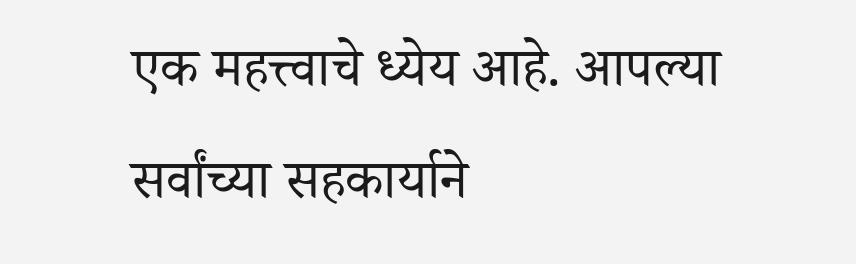एक महत्त्वाचे ध्येय आहे. आपल्या सर्वांच्या सहकार्याने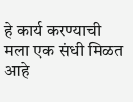हे कार्य करण्याची मला एक संधी मिळत आहे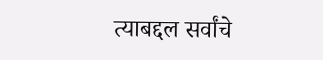त्याबद्दल सर्वांचे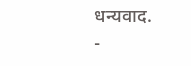धन्यवाद.
-